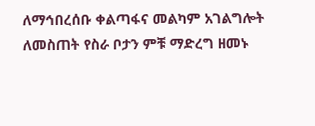ለማኅበረሰቡ ቀልጣፋና መልካም አገልግሎት ለመስጠት የስራ ቦታን ምቹ ማድረግ ዘመኑ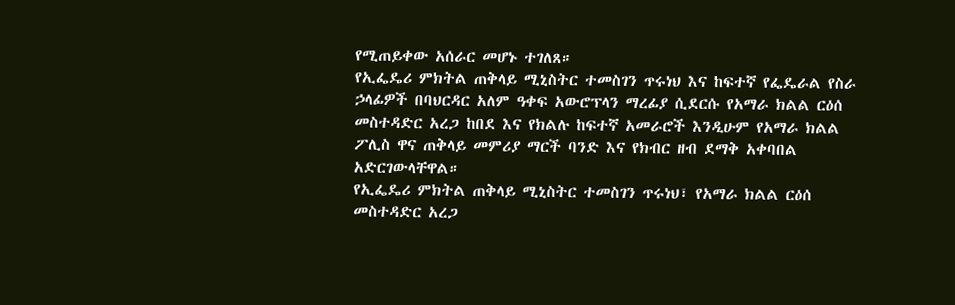የሚጠይቀው አሰራር መሆኑ ተገለጸ።
የኢፌዴሪ ምክትል ጠቅላይ ሚኒስትር ተመስገን ጥሩነህ እና ከፍተኛ የፌዴራል የስራ ኃላፊዎች በባህርዳር አለም ዓቀፍ አውሮፕላን ማረፊያ ሲደርሱ የአማራ ክልል ርዕሰ መስተዳድር አረጋ ከበደ እና የክልሉ ከፍተኛ አመራሮች እንዲሁም የአማራ ክልል ፖሊስ ዋና ጠቅላይ መምሪያ ማርች ባንድ እና የክብር ዘብ ደማቅ አቀባበል አድርገውላቸዋል።
የኢፌዴሪ ምክትል ጠቅላይ ሚኒስትር ተመስገን ጥሩነህ፣ የአማራ ክልል ርዕሰ መስተዳድር አረጋ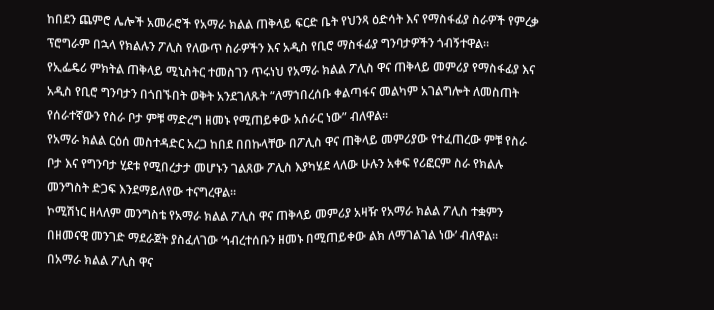ከበደን ጨምሮ ሌሎች አመራሮች የአማራ ክልል ጠቅላይ ፍርድ ቤት የህንጻ ዕድሳት እና የማስፋፊያ ስራዎች የምረቃ ፕሮግራም በኋላ የክልሉን ፖሊስ የለውጥ ስራዎችን እና አዲስ የቢሮ ማስፋፊያ ግንባታዎችን ጎብኝተዋል።
የኢፌዴሪ ምክትል ጠቅላይ ሚኒስትር ተመስገን ጥሩነህ የአማራ ክልል ፖሊስ ዋና ጠቅላይ መምሪያ የማስፋፊያ እና አዲስ የቢሮ ግንባታን በጎበኙበት ወቅት አንደገለጹት “ለማኀበረሰቡ ቀልጣፋና መልካም አገልግሎት ለመስጠት የሰራተኛውን የስራ ቦታ ምቹ ማድረግ ዘመኑ የሚጠይቀው አሰራር ነው” ብለዋል።
የአማራ ክልል ርዕሰ መስተዳድር አረጋ ከበደ በበኩላቸው በፖሊስ ዋና ጠቅላይ መምሪያው የተፈጠረው ምቹ የስራ ቦታ እና የግንባታ ሂደቱ የሚበረታታ መሆኑን ገልጸው ፖሊስ እያካሄደ ላለው ሁሉን አቀፍ የሪፎርም ስራ የክልሉ መንግስት ድጋፍ እንደማይለየው ተናግረዋል።
ኮሚሽነር ዘላለም መንግስቴ የአማራ ክልል ፖሊስ ዋና ጠቅላይ መምሪያ አዛዥ የአማራ ክልል ፖሊስ ተቋምን በዘመናዊ መንገድ ማደራጀት ያስፈለገው ‘ኅብረተሰቡን ዘመኑ በሚጠይቀው ልክ ለማገልገል ነው’ ብለዋል።
በአማራ ክልል ፖሊስ ዋና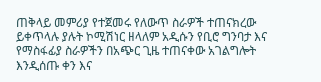ጠቅላይ መምሪያ የተጀመሩ የለውጥ ስራዎች ተጠናክረው ይቀጥላሉ ያሉት ኮሚሽነር ዘላለም አዲሱን የቢሮ ግንባታ እና የማስፋፊያ ስራዎችን በአጭር ጊዜ ተጠናቀው አገልግሎት እንዲሰጡ ቀን እና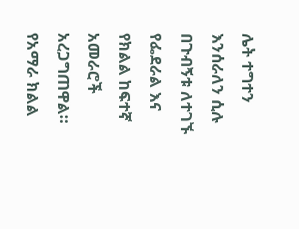ሌት ተግተን እንሰራለን ሲሉ በጉብኝቱ ለተገኙ የፌደራል እና የክልል ከፍተኛ አመራሮች አረጋግጠዋል።
የአማራ ክልል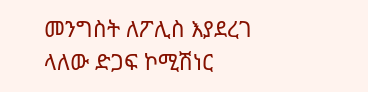መንግስት ለፖሊስ እያደረገ ላለው ድጋፍ ኮሚሽነር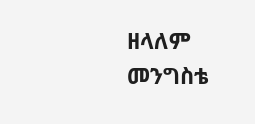ዘላለም መንግስቴ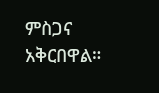ምስጋና አቅርበዋል።